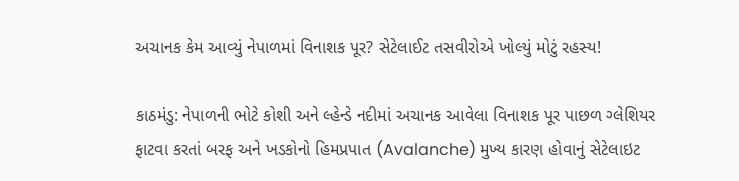અચાનક કેમ આવ્યું નેપાળમાં વિનાશક પૂર? સેટેલાઈટ તસવીરોએ ખોલ્યું મોટું રહસ્ય!

કાઠમંડુ: નેપાળની ભોટે કોશી અને લ્હેન્ડે નદીમાં અચાનક આવેલા વિનાશક પૂર પાછળ ગ્લેશિયર ફાટવા કરતાં બરફ અને ખડકોનો હિમપ્રપાત (Avalanche) મુખ્ય કારણ હોવાનું સેટેલાઇટ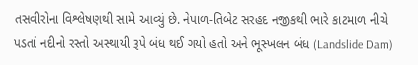તસવીરોના વિશ્લેષણથી સામે આવ્યું છે. નેપાળ-તિબેટ સરહદ નજીકથી ભારે કાટમાળ નીચે પડતાં નદીનો રસ્તો અસ્થાયી રૂપે બંધ થઈ ગયો હતો અને ભૂસ્ખલન બંધ (Landslide Dam)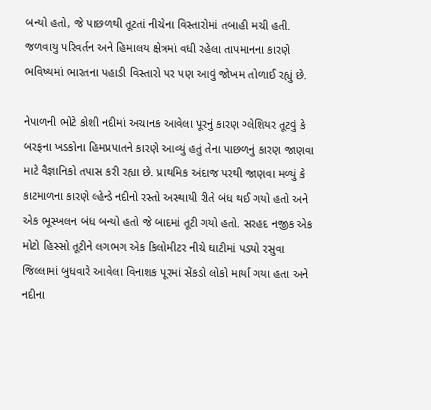બન્યો હતો, જે પાછળથી તૂટતાં નીચેના વિસ્તારોમાં તબાહી મચી હતી. જળવાયુ પરિવર્તન અને હિમાલય ક્ષેત્રમાં વધી રહેલા તાપમાનના કારણે ભવિષ્યમાં ભારતના પહાડી વિસ્તારો પર પણ આવું જોખમ તોળાઈ રહ્યું છે.

નેપાળની ભોટે કોશી નદીમાં અચાનક આવેલા પૂરનું કારણ ગ્લેશિયર તૂટવું કે બરફના ખડકોના હિમપ્રપાતને કારણે આવ્યું હતું તેના પાછળનું કારણ જાણવા માટે વૈજ્ઞાનિકો તપાસ કરી રહ્યા છે. પ્રાથમિક અંદાજ પરથી જાણવા મળ્યું કે કાટમાળના કારણે લ્હેન્ડે નદીનો રસ્તો અસ્થાયી રીતે બંધ થઈ ગયો હતો અને એક ભૂસ્ખલન બંધ બન્યો હતો જે બાદમાં તૂટી ગયો હતો. સરહદ નજીક એક મોટો હિસ્સો તૂટીને લગભગ એક કિલોમીટર નીચે ઘાટીમાં પડ્યો રસુવા જિલ્લામાં બુધવારે આવેલા વિનાશક પૂરમાં સેંકડો લોકો માર્યા ગયા હતા અને નદીના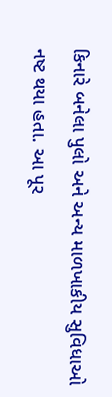કિનારે બનેલા પુલો અને અન્ય માળખાકીય સુવિધાઓ નષ્ટ થયા હતા. આ પૂર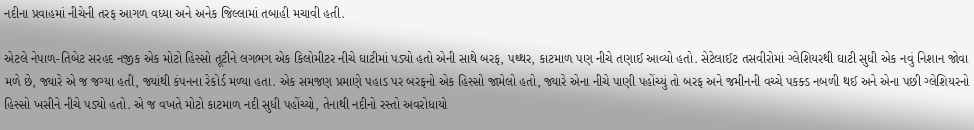નદીના પ્રવાહમાં નીચેની તરફ આગળ વધ્યા અને અનેક જિલ્લામાં તબાહી મચાવી હતી.

એટલે નેપાળ-તિબેટ સરહદ નજીક એક મોટો હિસ્સો તૂટીને લગભગ એક કિલોમીટર નીચે ઘાટીમાં પડ્યો હતો એની સાથે બરફ, પથ્થર, કાટમાળ પણ નીચે તણાઈ આવ્યો હતો. સેટેલાઈટ તસવીરોમાં ગ્લેશિયરથી ઘાટી સુધી એક નવું નિશાન જોવા મળે છે, જ્યારે એ જ જગ્યા હતી, જ્યાંથી કંપનના રેકોર્ડ મળ્યા હતા. એક સમજણ પ્રમાણે પહાડ પર બરફનો એક હિસ્સો જામેલો હતો, જ્યારે એના નીચે પાણી પહોંચ્યું તો બરફ અને જમીનની વચ્ચે પકક્ડ નબળી થઈ અને એના પછી ગ્લેશિયરનો હિસ્સો ખસીને નીચે પડ્યો હતો. એ જ વખતે મોટો કાટમાળ નદી સુધી પહોંચ્યો, તેનાથી નદીનો રસ્તો અવરોધાયો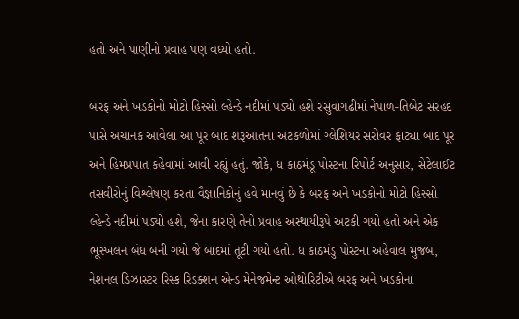હતો અને પાણીનો પ્રવાહ પણ વધ્યો હતો.

બરફ અને ખડકોનો મોટો હિસ્સો લ્હેન્ડે નદીમાં પડ્યો હશે રસુવાગઢીમાં નેપાળ-તિબેટ સરહદ પાસે અચાનક આવેલા આ પૂર બાદ શરૂઆતના અટકળોમાં ગ્લેશિયર સરોવર ફાટ્યા બાદ પૂર અને હિમપ્રપાત કહેવામાં આવી રહ્યું હતું. જોકે, ધ કાઠમંડૂ પોસ્ટના રિપોર્ટ અનુસાર, સેટેલાઈટ તસવીરોનું વિશ્લેષણ કરતા વૈજ્ઞાનિકોનું હવે માનવું છે કે બરફ અને ખડકોનો મોટો હિસ્સો લ્હેન્ડે નદીમાં પડ્યો હશે, જેના કારણે તેનો પ્રવાહ અસ્થાયીરૂપે અટકી ગયો હતો અને એક ભૂસ્ખલન બંધ બની ગયો જે બાદમાં તૂટી ગયો હતો. ધ કાઠમંડુ પોસ્ટના અહેવાલ મુજબ, નેશનલ ડિઝાસ્ટર રિસ્ક રિડક્શન એન્ડ મેનેજમેન્ટ ઓથોરિટીએ બરફ અને ખડકોના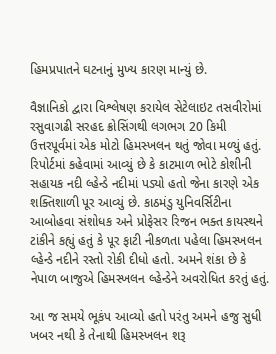હિમપ્રપાતને ઘટનાનું મુખ્ય કારણ માન્યું છે.

વૈજ્ઞાનિકો દ્વારા વિશ્લેષણ કરાયેલ સેટેલાઇટ તસવીરોમાં રસુવાગઢી સરહદ ક્રોસિંગથી લગભગ 20 કિમી ઉત્તરપૂર્વમાં એક મોટો હિમસ્ખલન થતું જોવા મળ્યું હતું. રિપોર્ટમાં કહેવામાં આવ્યું છે કે કાટમાળ ભોટે કોશીની સહાયક નદી લ્હેન્ડે નદીમાં પડ્યો હતો જેના કારણે એક શક્તિશાળી પૂર આવ્યું છે. કાઠમંડુ યુનિવર્સિટીના આબોહવા સંશોધક અને પ્રોફેસર રિજન ભક્ત કાયસ્થને ટાંકીને કહ્યું હતું કે પૂર ફાટી નીકળતા પહેલા હિમસ્ખલન લ્હેન્ડે નદીને રસ્તો રોકી દીધો હતો. અમને શંકા છે કે નેપાળ બાજુએ હિમસ્ખલન લ્હેન્ડેને અવરોધિત કરતું હતું.

આ જ સમયે ભૂકંપ આવ્યો હતો પરંતુ અમને હજુ સુધી ખબર નથી કે તેનાથી હિમસ્ખલન શરૂ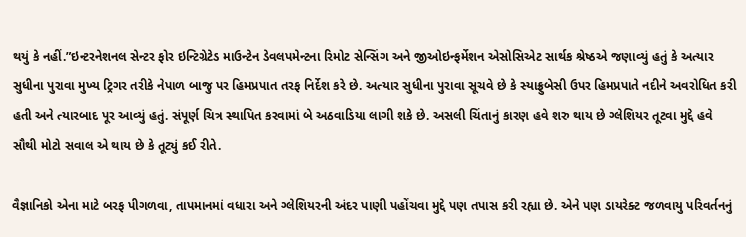થયું કે નહીં.”ઇન્ટરનેશનલ સેન્ટર ફોર ઇન્ટિગ્રેટેડ માઉન્ટેન ડેવલપમેન્ટના રિમોટ સેન્સિંગ અને જીઓઇન્ફર્મેશન એસોસિએટ સાર્થક શ્રેષ્ઠએ જણાવ્યું હતું કે અત્યાર સુધીના પુરાવા મુખ્ય ટ્રિગર તરીકે નેપાળ બાજુ પર હિમપ્રપાત તરફ નિર્દેશ કરે છે. અત્યાર સુધીના પુરાવા સૂચવે છે કે સ્યાફ્રુબેસી ઉપર હિમપ્રપાતે નદીને અવરોધિત કરી હતી અને ત્યારબાદ પૂર આવ્યું હતું. સંપૂર્ણ ચિત્ર સ્થાપિત કરવામાં બે અઠવાડિયા લાગી શકે છે. અસલી ચિંતાનું કારણ હવે શરુ થાય છે ગ્લેશિયર તૂટવા મુદ્દે હવે સૌથી મોટો સવાલ એ થાય છે કે તૂટ્યું કઈ રીતે.

વૈજ્ઞાનિકો એના માટે બરફ પીગળવા, તાપમાનમાં વધારા અને ગ્લેશિયરની અંદર પાણી પહોંચવા મુદ્દે પણ તપાસ કરી રહ્યા છે. એને પણ ડાયરેક્ટ જળવાયુ પરિવર્તનનું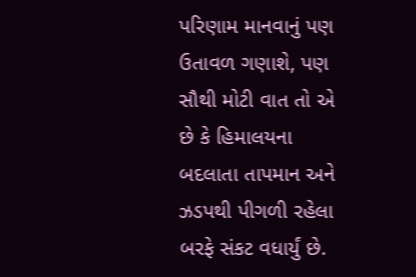પરિણામ માનવાનું પણ ઉતાવળ ગણાશે, પણ સૌથી મોટી વાત તો એ છે કે હિમાલયના બદલાતા તાપમાન અને ઝડપથી પીગળી રહેલા બરફે સંકટ વધાર્યું છે.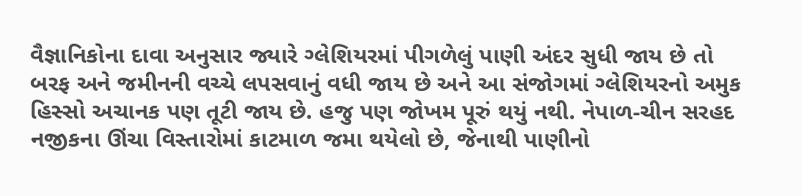વૈજ્ઞાનિકોના દાવા અનુસાર જ્યારે ગ્લેશિયરમાં પીગળેલું પાણી અંદર સુધી જાય છે તો બરફ અને જમીનની વચ્ચે લપસવાનું વધી જાય છે અને આ સંજોગમાં ગ્લેશિયરનો અમુક હિસ્સો અચાનક પણ તૂટી જાય છે. હજુ પણ જોખમ પૂરું થયું નથી. નેપાળ-ચીન સરહદ નજીકના ઊંચા વિસ્તારોમાં કાટમાળ જમા થયેલો છે, જેનાથી પાણીનો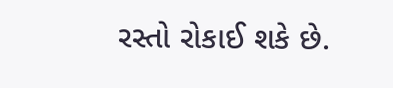રસ્તો રોકાઈ શકે છે.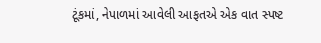ટૂંકમાં, નેપાળમાં આવેલી આફતએ એક વાત સ્પષ્ટ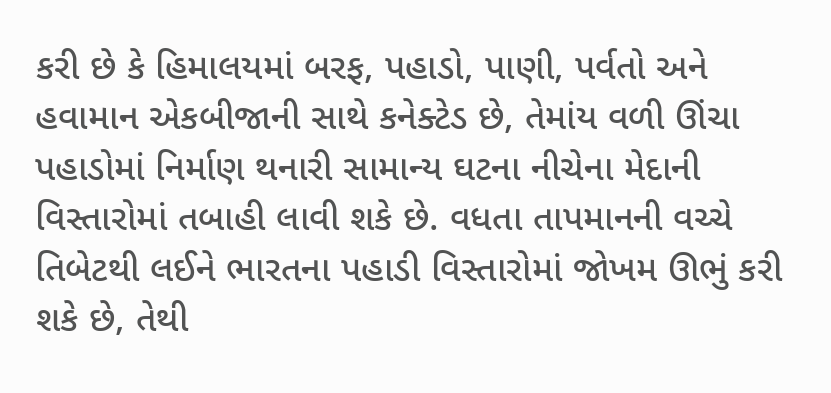કરી છે કે હિમાલયમાં બરફ, પહાડો, પાણી, પર્વતો અને હવામાન એકબીજાની સાથે કનેક્ટેડ છે, તેમાંય વળી ઊંચા પહાડોમાં નિર્માણ થનારી સામાન્ય ઘટના નીચેના મેદાની વિસ્તારોમાં તબાહી લાવી શકે છે. વધતા તાપમાનની વચ્ચે તિબેટથી લઈને ભારતના પહાડી વિસ્તારોમાં જોખમ ઊભું કરી શકે છે, તેથી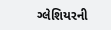ગ્લેશિયરની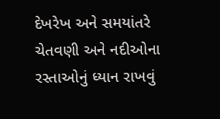દેખરેખ અને સમયાંતરે ચેતવણી અને નદીઓના રસ્તાઓનું ધ્યાન રાખવું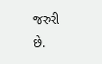જરુરી છે.